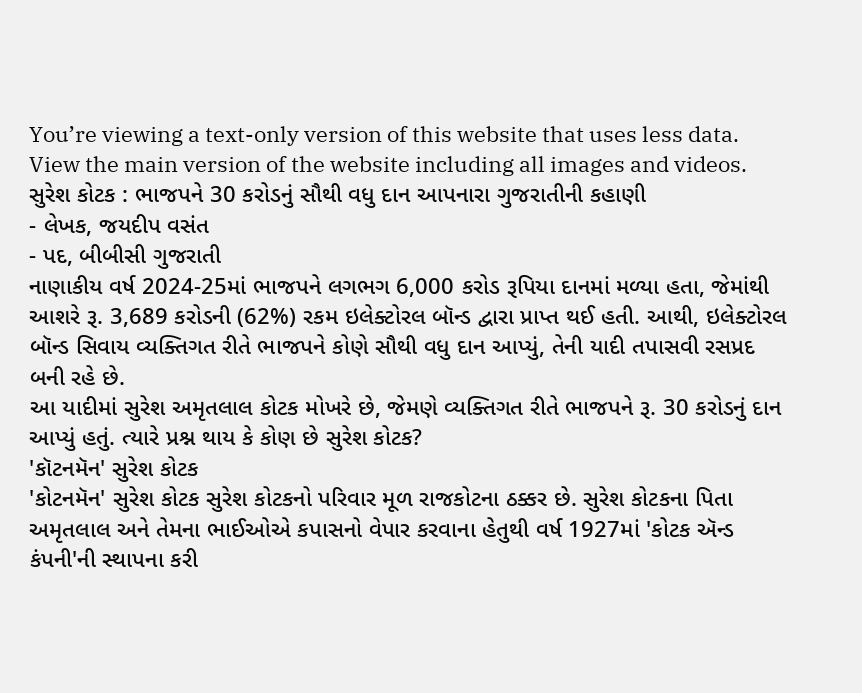You’re viewing a text-only version of this website that uses less data. View the main version of the website including all images and videos.
સુરેશ કોટક : ભાજપને 30 કરોડનું સૌથી વધુ દાન આપનારા ગુજરાતીની કહાણી
- લેખક, જયદીપ વસંત
- પદ, બીબીસી ગુજરાતી
નાણાકીય વર્ષ 2024-25માં ભાજપને લગભગ 6,000 કરોડ રૂપિયા દાનમાં મળ્યા હતા, જેમાંથી આશરે રૂ. 3,689 કરોડની (62%) રકમ ઇલેક્ટોરલ બૉન્ડ દ્વારા પ્રાપ્ત થઈ હતી. આથી, ઇલેક્ટોરલ બૉન્ડ સિવાય વ્યક્તિગત રીતે ભાજપને કોણે સૌથી વધુ દાન આપ્યું, તેની યાદી તપાસવી રસપ્રદ બની રહે છે.
આ યાદીમાં સુરેશ અમૃતલાલ કોટક મોખરે છે, જેમણે વ્યક્તિગત રીતે ભાજપને રૂ. 30 કરોડનું દાન આપ્યું હતું. ત્યારે પ્રશ્ન થાય કે કોણ છે સુરેશ કોટક?
'કૉટનમૅન' સુરેશ કોટક
'કોટનમૅન' સુરેશ કોટક સુરેશ કોટકનો પરિવાર મૂળ રાજકોટના ઠક્કર છે. સુરેશ કોટકના પિતા અમૃતલાલ અને તેમના ભાઈઓએ કપાસનો વેપાર કરવાના હેતુથી વર્ષ 1927માં 'કોટક ઍન્ડ કંપની'ની સ્થાપના કરી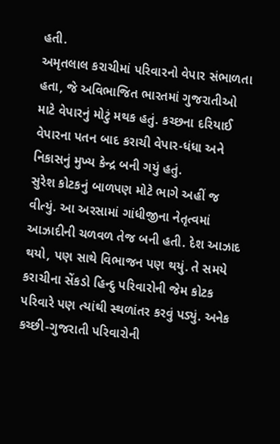હતી.
અમૃતલાલ કરાચીમાં પરિવારનો વેપાર સંભાળતા હતા, જે અવિભાજિત ભારતમાં ગુજરાતીઓ માટે વેપારનું મોટું મથક હતું. કચ્છના દરિયાઈ વેપારના પતન બાદ કરાચી વેપાર-ધંધા અને નિકાસનું મુખ્ય કેન્દ્ર બની ગયું હતું.
સુરેશ કોટકનું બાળપણ મોટે ભાગે અહીં જ વીત્યું. આ અરસામાં ગાંધીજીના નેતૃત્વમાં આઝાદીની ચળવળ તેજ બની હતી. દેશ આઝાદ થયો, પણ સાથે વિભાજન પણ થયું. તે સમયે કરાચીના સેંકડો હિન્દુ પરિવારોની જેમ કોટક પરિવારે પણ ત્યાંથી સ્થળાંતર કરવું પડ્યું. અનેક કચ્છી-ગુજરાતી પરિવારોની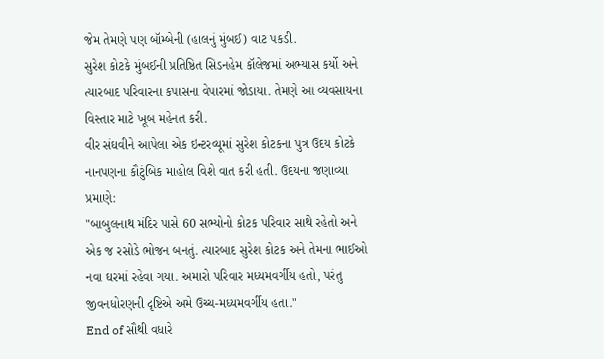જેમ તેમણે પણ બૉમ્બેની (હાલનું મુંબઈ) વાટ પકડી.
સુરેશ કોટકે મુંબઈની પ્રતિષ્ઠિત સિડનહેમ કૉલેજમાં અભ્યાસ કર્યો અને ત્યારબાદ પરિવારના કપાસના વેપારમાં જોડાયા. તેમણે આ વ્યવસાયના વિસ્તાર માટે ખૂબ મહેનત કરી.
વીર સંઘવીને આપેલા એક ઇન્ટરવ્યૂમાં સુરેશ કોટકના પુત્ર ઉદય કોટકે નાનપણના કૌટુંબિક માહોલ વિશે વાત કરી હતી. ઉદયના જણાવ્યા પ્રમાણે:
"બાબુલનાથ મંદિર પાસે 60 સભ્યોનો કોટક પરિવાર સાથે રહેતો અને એક જ રસોડે ભોજન બનતું. ત્યારબાદ સુરેશ કોટક અને તેમના ભાઈઓ નવા ઘરમાં રહેવા ગયા. અમારો પરિવાર મધ્યમવર્ગીય હતો, પરંતુ જીવનધોરણની દૃષ્ટિએ અમે ઉચ્ચ-મધ્યમવર્ગીય હતા."
End of સૌથી વધારે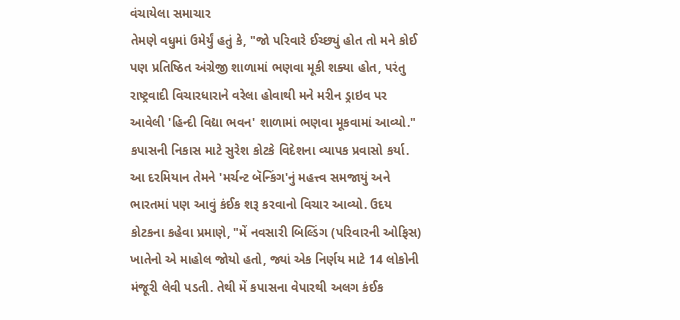વંચાયેલા સમાચાર
તેમણે વધુમાં ઉમેર્યું હતું કે, "જો પરિવારે ઈચ્છ્યું હોત તો મને કોઈ પણ પ્રતિષ્ઠિત અંગ્રેજી શાળામાં ભણવા મૂકી શક્યા હોત, પરંતુ રાષ્ટ્રવાદી વિચારધારાને વરેલા હોવાથી મને મરીન ડ્રાઇવ પર આવેલી 'હિન્દી વિદ્યા ભવન' શાળામાં ભણવા મૂકવામાં આવ્યો."
કપાસની નિકાસ માટે સુરેશ કોટકે વિદેશના વ્યાપક પ્રવાસો કર્યા. આ દરમિયાન તેમને 'મર્ચન્ટ બૅન્કિંગ'નું મહત્ત્વ સમજાયું અને ભારતમાં પણ આવું કંઈક શરૂ કરવાનો વિચાર આવ્યો. ઉદય કોટકના કહેવા પ્રમાણે, "મેં નવસારી બિલ્ડિંગ (પરિવારની ઓફિસ) ખાતેનો એ માહોલ જોયો હતો, જ્યાં એક નિર્ણય માટે 14 લોકોની મંજૂરી લેવી પડતી. તેથી મેં કપાસના વેપારથી અલગ કંઈક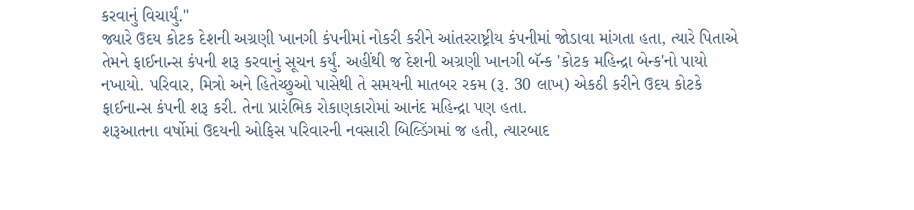કરવાનું વિચાર્યું."
જ્યારે ઉદય કોટક દેશની અગ્રણી ખાનગી કંપનીમાં નોકરી કરીને આંતરરાષ્ટ્રીય કંપનીમાં જોડાવા માંગતા હતા, ત્યારે પિતાએ તેમને ફાઈનાન્સ કંપની શરૂ કરવાનું સૂચન કર્યું. અહીંથી જ દેશની અગ્રણી ખાનગી બૅન્ક 'કોટક મહિન્દ્રા બેન્ક'નો પાયો નખાયો. પરિવાર, મિત્રો અને હિતેચ્છુઓ પાસેથી તે સમયની માતબર રકમ (રૂ. 30 લાખ) એકઠી કરીને ઉદય કોટકે ફાઈનાન્સ કંપની શરૂ કરી. તેના પ્રારંભિક રોકાણકારોમાં આનંદ મહિન્દ્રા પણ હતા.
શરૂઆતના વર્ષોમાં ઉદયની ઓફિસ પરિવારની નવસારી બિલ્ડિંગમાં જ હતી, ત્યારબાદ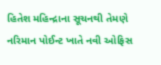હિતેશ મહિન્દ્રાના સૂચનથી તેમણે નરિમાન પોઈન્ટ ખાતે નવી ઓફિસ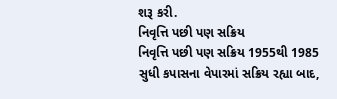શરૂ કરી.
નિવૃત્તિ પછી પણ સક્રિય
નિવૃત્તિ પછી પણ સક્રિય 1955થી 1985 સુધી કપાસના વેપારમાં સક્રિય રહ્યા બાદ,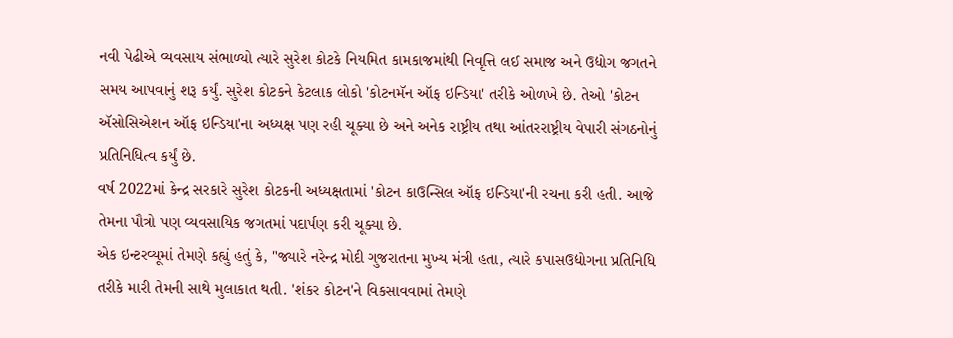નવી પેઢીએ વ્યવસાય સંભાળ્યો ત્યારે સુરેશ કોટકે નિયમિત કામકાજમાંથી નિવૃત્તિ લઈ સમાજ અને ઉદ્યોગ જગતને સમય આપવાનું શરૂ કર્યું. સુરેશ કોટકને કેટલાક લોકો 'કોટનમૅન ઑફ ઇન્ડિયા' તરીકે ઓળખે છે. તેઓ 'કોટન ઍસોસિએશન ઑફ ઇન્ડિયા'ના અધ્યક્ષ પણ રહી ચૂક્યા છે અને અનેક રાષ્ટ્રીય તથા આંતરરાષ્ટ્રીય વેપારી સંગઠનોનું પ્રતિનિધિત્વ કર્યું છે.
વર્ષ 2022માં કેન્દ્ર સરકારે સુરેશ કોટકની અધ્યક્ષતામાં 'કોટન કાઉન્સિલ ઑફ ઇન્ડિયા'ની રચના કરી હતી. આજે તેમના પૌત્રો પણ વ્યવસાયિક જગતમાં પદાર્પણ કરી ચૂક્યા છે.
એક ઇન્ટરવ્યૂમાં તેમણે કહ્યું હતું કે, "જ્યારે નરેન્દ્ર મોદી ગુજરાતના મુખ્ય મંત્રી હતા, ત્યારે કપાસઉદ્યોગના પ્રતિનિધિ તરીકે મારી તેમની સાથે મુલાકાત થતી. 'શંકર કોટન'ને વિકસાવવામાં તેમણે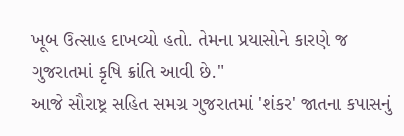ખૂબ ઉત્સાહ દાખવ્યો હતો. તેમના પ્રયાસોને કારણે જ ગુજરાતમાં કૃષિ ક્રાંતિ આવી છે."
આજે સૌરાષ્ટ્ર સહિત સમગ્ર ગુજરાતમાં 'શંકર' જાતના કપાસનું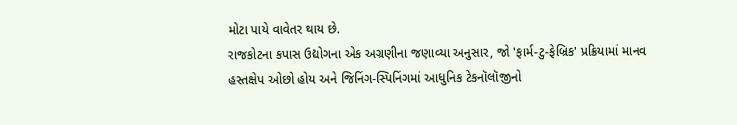મોટા પાયે વાવેતર થાય છે.
રાજકોટના કપાસ ઉદ્યોગના એક અગ્રણીના જણાવ્યા અનુસાર, જો 'ફાર્મ-ટુ-ફેબ્રિક' પ્રક્રિયામાં માનવ હસ્તક્ષેપ ઓછો હોય અને જિનિંગ-સ્પિનિંગમાં આધુનિક ટેકનૉલૉજીનો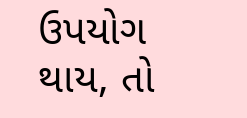ઉપયોગ થાય, તો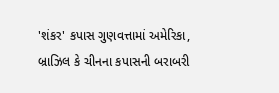'શંકર' કપાસ ગુણવત્તામાં અમેરિકા, બ્રાઝિલ કે ચીનના કપાસની બરાબરી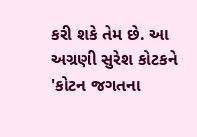કરી શકે તેમ છે. આ અગ્રણી સુરેશ કોટકને 'કોટન જગતના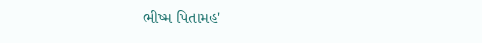ભીષ્મ પિતામહ'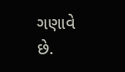ગણાવે છે.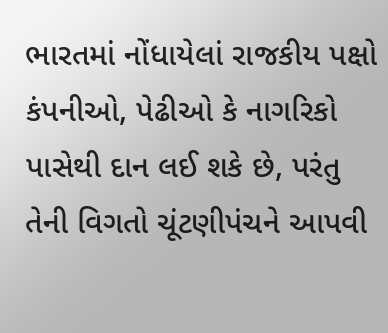ભારતમાં નોંધાયેલાં રાજકીય પક્ષો કંપનીઓ, પેઢીઓ કે નાગરિકો પાસેથી દાન લઈ શકે છે, પરંતુ તેની વિગતો ચૂંટણીપંચને આપવી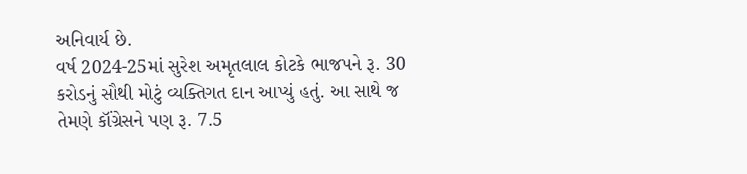અનિવાર્ય છે.
વર્ષ 2024-25માં સુરેશ અમૃતલાલ કોટકે ભાજપને રૂ. 30 કરોડનું સૌથી મોટું વ્યક્તિગત દાન આપ્યું હતું. આ સાથે જ તેમણે કૉંગ્રેસને પણ રૂ. 7.5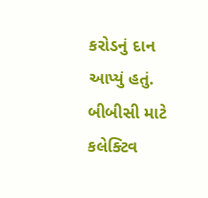કરોડનું દાન આપ્યું હતું.
બીબીસી માટે કલેક્ટિવ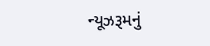ન્યૂઝરૂમનું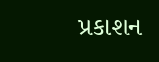પ્રકાશન